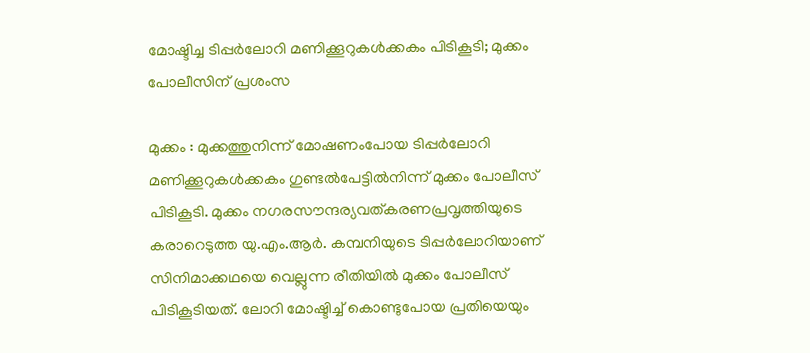മോഷ്ടിച്ച ടിപ്പർലോറി മണിക്കൂറുകൾക്കകം പിടികൂടി; മുക്കം പോലീസിന് പ്രശംസ

മുക്കം : മുക്കത്തുനിന്ന് മോഷണംപോയ ടിപ്പർലോറി മണിക്കൂറുകൾക്കകം ഗുണ്ടൽപേട്ടിൽനിന്ന് മുക്കം പോലീസ് പിടികൂടി. മുക്കം നഗരസൗന്ദര്യവത്കരണപ്രവൃത്തിയുടെ കരാറെടുത്ത യു.എം.ആർ. കമ്പനിയുടെ ടിപ്പർലോറിയാണ് സിനിമാക്കഥയെ വെല്ലുന്ന രീതിയിൽ മുക്കം പോലീസ് പിടികൂടിയത്. ലോറി മോഷ്ടിച്ച് കൊണ്ടുപോയ പ്രതിയെയും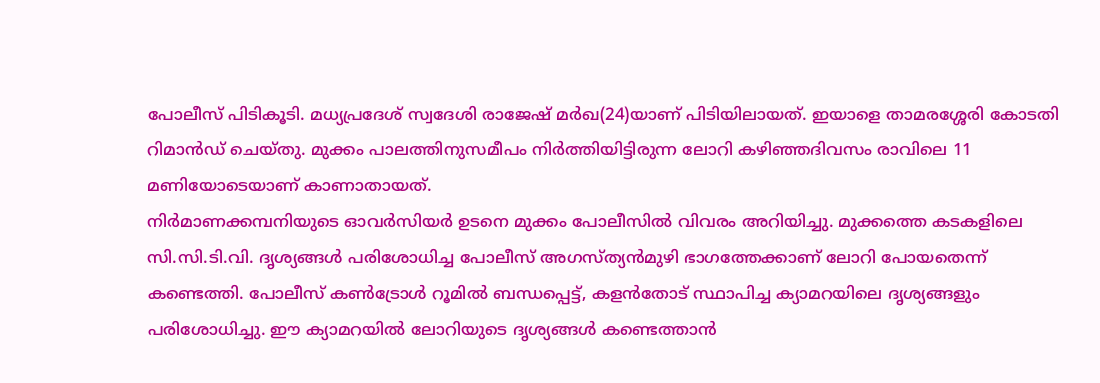പോലീസ് പിടികൂടി. മധ്യപ്രദേശ് സ്വദേശി രാജേഷ് മർഖ(24)യാണ് പിടിയിലായത്. ഇയാളെ താമരശ്ശേരി കോടതി റിമാൻഡ് ചെയ്തു. മുക്കം പാലത്തിനുസമീപം നിർത്തിയിട്ടിരുന്ന ലോറി കഴിഞ്ഞദിവസം രാവിലെ 11 മണിയോടെയാണ് കാണാതായത്.
നിർമാണക്കമ്പനിയുടെ ഓവർസിയർ ഉടനെ മുക്കം പോലീസിൽ വിവരം അറിയിച്ചു. മുക്കത്തെ കടകളിലെ സി.സി.ടി.വി. ദൃശ്യങ്ങൾ പരിശോധിച്ച പോലീസ് അഗസ്ത്യൻമുഴി ഭാഗത്തേക്കാണ് ലോറി പോയതെന്ന് കണ്ടെത്തി. പോലീസ് കൺട്രോൾ റൂമിൽ ബന്ധപ്പെട്ട്, കളൻതോട് സ്ഥാപിച്ച ക്യാമറയിലെ ദൃശ്യങ്ങളും പരിശോധിച്ചു. ഈ ക്യാമറയിൽ ലോറിയുടെ ദൃശ്യങ്ങൾ കണ്ടെത്താൻ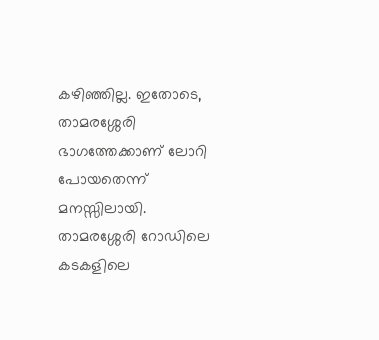കഴിഞ്ഞില്ല. ഇതോടെ, താമരശ്ശേരി ഭാഗത്തേക്കാണ് ലോറി പോയതെന്ന് മനസ്സിലായി. താമരശ്ശേരി റോഡിലെ കടകളിലെ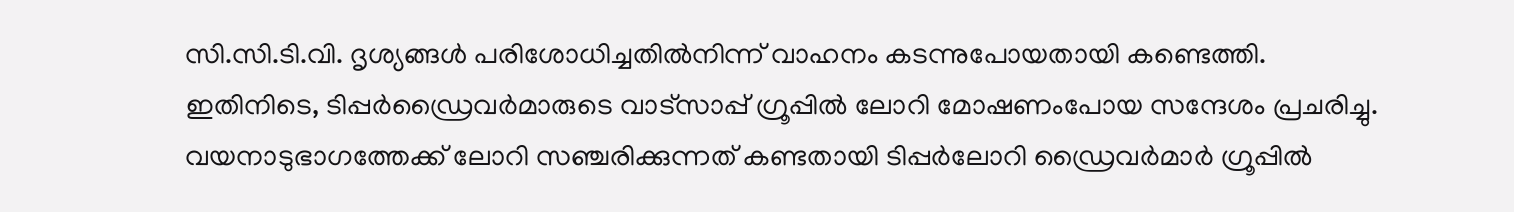സി.സി.ടി.വി. ദൃശ്യങ്ങൾ പരിശോധിച്ചതിൽനിന്ന് വാഹനം കടന്നുപോയതായി കണ്ടെത്തി.
ഇതിനിടെ, ടിപ്പർഡ്രൈവർമാരുടെ വാട്സാപ്പ് ഗ്രൂപ്പിൽ ലോറി മോഷണംപോയ സന്ദേശം പ്രചരിച്ചു. വയനാടുഭാഗത്തേക്ക് ലോറി സഞ്ചരിക്കുന്നത് കണ്ടതായി ടിപ്പർലോറി ഡ്രൈവർമാർ ഗ്രൂപ്പിൽ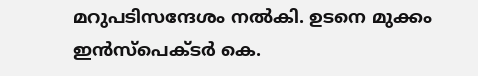മറുപടിസന്ദേശം നൽകി. ഉടനെ മുക്കം ഇൻസ്പെക്ടർ കെ.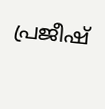പ്രജീഷ്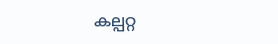കല്പറ്റ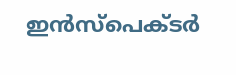ഇൻസ്പെക്ടർ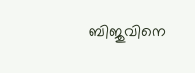ബിജുവിനെ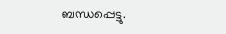ബന്ധപ്പെട്ടു.